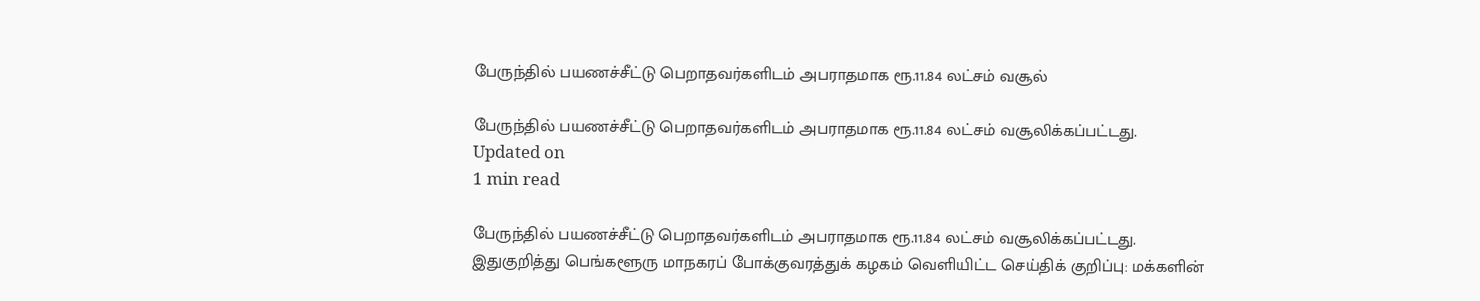பேருந்தில் பயணச்சீட்டு பெறாதவர்களிடம் அபராதமாக ரூ.11.84 லட்சம் வசூல்

பேருந்தில் பயணச்சீட்டு பெறாதவர்களிடம் அபராதமாக ரூ.11.84 லட்சம் வசூலிக்கப்பட்டது.
Updated on
1 min read

பேருந்தில் பயணச்சீட்டு பெறாதவர்களிடம் அபராதமாக ரூ.11.84 லட்சம் வசூலிக்கப்பட்டது.
இதுகுறித்து பெங்களூரு மாநகரப் போக்குவரத்துக் கழகம் வெளியிட்ட செய்திக் குறிப்பு: மக்களின்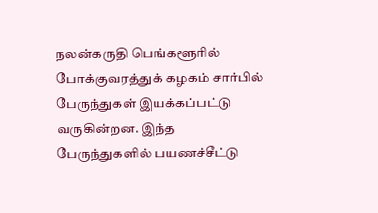நலன்கருதி பெங்களூரில் போக்குவரத்துக் கழகம் சார்பில் பேருந்துகள் இயக்கப்பட்டு வருகின்றன. இந்த பேருந்துகளில் பயணச்சீட்டு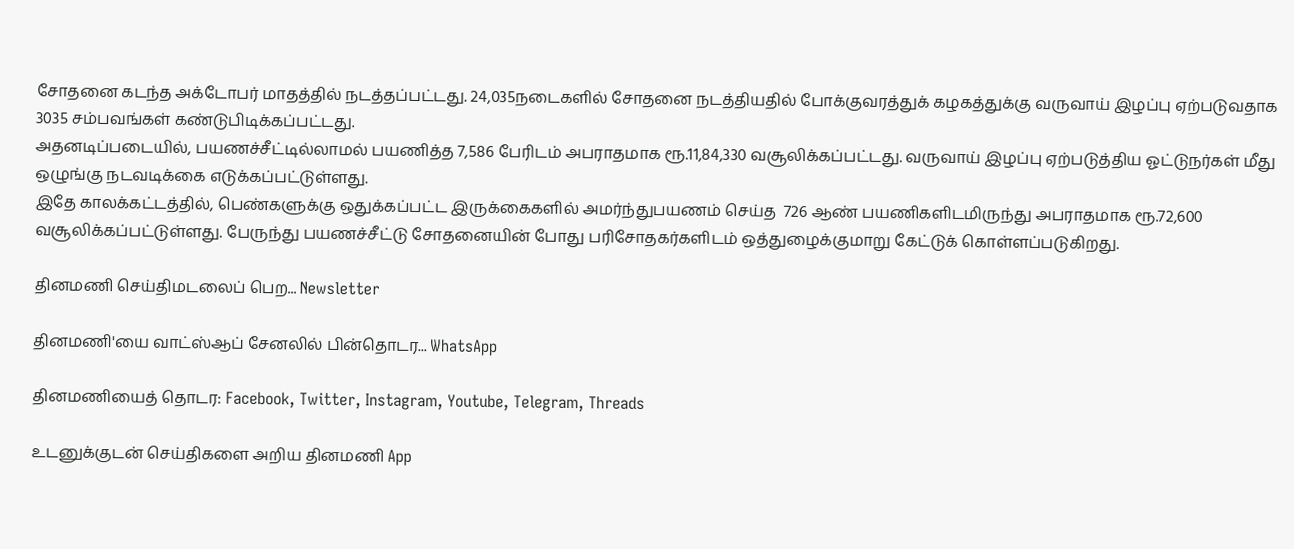சோதனை கடந்த அக்டோபர் மாதத்தில் நடத்தப்பட்டது. 24,035நடைகளில் சோதனை நடத்தியதில் போக்குவரத்துக் கழகத்துக்கு வருவாய் இழப்பு ஏற்படுவதாக 3035 சம்பவங்கள் கண்டுபிடிக்கப்பட்டது.
அதனடிப்படையில், பயணச்சீட்டில்லாமல் பயணித்த 7,586 பேரிடம் அபராதமாக ரூ.11,84,330 வசூலிக்கப்பட்டது. வருவாய் இழப்பு ஏற்படுத்திய ஓட்டுநர்கள் மீது ஒழுங்கு நடவடிக்கை எடுக்கப்பட்டுள்ளது.
இதே காலக்கட்டத்தில், பெண்களுக்கு ஒதுக்கப்பட்ட இருக்கைகளில் அமர்ந்துபயணம் செய்த  726 ஆண் பயணிகளிடமிருந்து அபராதமாக ரூ.72,600 வசூலிக்கப்பட்டுள்ளது. பேருந்து பயணச்சீட்டு சோதனையின் போது பரிசோதகர்களிடம் ஒத்துழைக்குமாறு கேட்டுக் கொள்ளப்படுகிறது.

தினமணி செய்திமடலைப் பெற... Newsletter

தினமணி'யை வாட்ஸ்ஆப் சேனலில் பின்தொடர... WhatsApp

தினமணியைத் தொடர: Facebook, Twitter, Instagram, Youtube, Telegram, Threads

உடனுக்குடன் செய்திகளை அறிய தினமணி App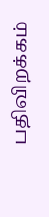பதிவிறக்கம்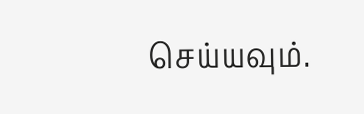செய்யவும்.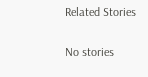Related Stories

No stories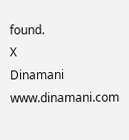found.
X
Dinamani
www.dinamani.com